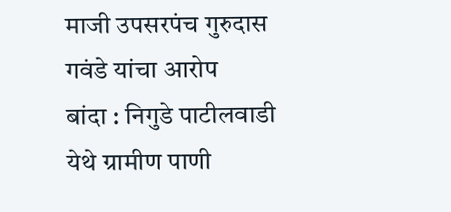माजी उपसरपंच गुरुदास गवंडे यांचा आरोप
बांदा : निगुडे पाटीलवाडी येथे ग्रामीण पाणी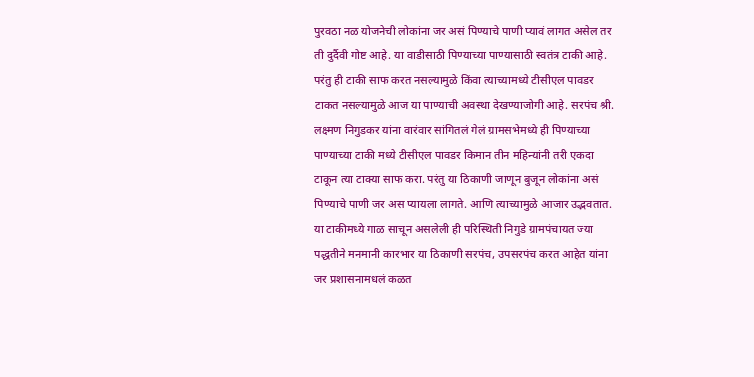पुरवठा नळ योजनेची लोकांना जर असं पिण्याचे पाणी प्यावं लागत असेल तर ती दुर्दैवी गोष्ट आहे. या वाडीसाठी पिण्याच्या पाण्यासाठी स्वतंत्र टाकी आहे. परंतु ही टाकी साफ करत नसल्यामुळे किंवा त्याच्यामध्ये टीसीएल पावडर टाकत नसल्यामुळे आज या पाण्याची अवस्था देखण्याजोगी आहे. सरपंच श्री. लक्ष्मण निगुडकर यांना वारंवार सांगितलं गेलं ग्रामसभेमध्ये ही पिण्याच्या पाण्याच्या टाकी मध्ये टीसीएल पावडर किमान तीन महिन्यांनी तरी एकदा टाकून त्या टाक्या साफ करा. परंतु या ठिकाणी जाणून बुजून लोकांना असं पिण्याचे पाणी जर अस प्यायला लागते. आणि त्याच्यामुळे आजार उद्भवतात. या टाकीमध्ये गाळ साचून असलेली ही परिस्थिती निगुडे ग्रामपंचायत ज्या पद्धतीने मनमानी कारभार या ठिकाणी सरपंच, उपसरपंच करत आहेत यांना जर प्रशासनामधलं कळत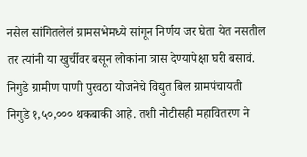नसेल सांगितलेलं ग्रामसभेमध्ये सांगून निर्णय जर घेता येत नसतील तर त्यांनी या खुर्चीवर बसून लोकांना त्रास देण्यापेक्षा घरी बसावं. निगुडे ग्रामीण पाणी पुरवठा योजनेचे विद्युत बिल ग्रामपंचायती निगुडे १,५०,००० थकबाकी आहे. तशी नोटीसही महावितरण ने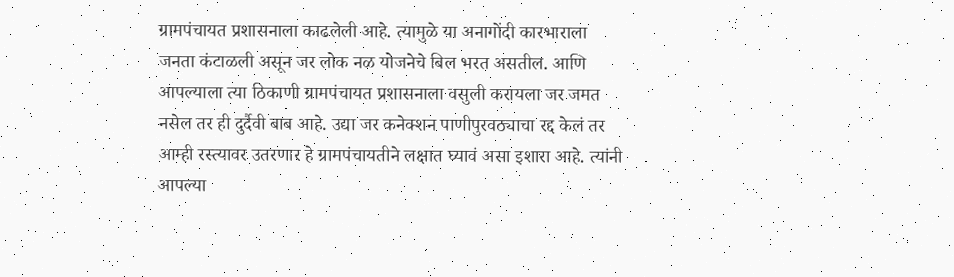ग्रामपंचायत प्रशासनाला काढलेली आहे. त्यामुळे या अनागोंदी कारभाराला जनता कंटाळली असून जर लोक नळ योजनेचे बिल भरत असतील. आणि आपल्याला त्या ठिकाणी ग्रामपंचायत प्रशासनाला वसुली करायला जर जमत नसेल तर ही दुर्दैवी बाब आहे. उद्या जर कनेक्शन पाणीपुरवठ्याचा रद्द केलं तर आम्ही रस्त्यावर उतरणार हे ग्रामपंचायतीने लक्षात घ्यावं असा इशारा आहे. त्यांनी आपल्या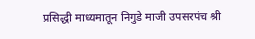प्रसिद्धी माध्यमातून निगुडे माजी उपसरपंच श्री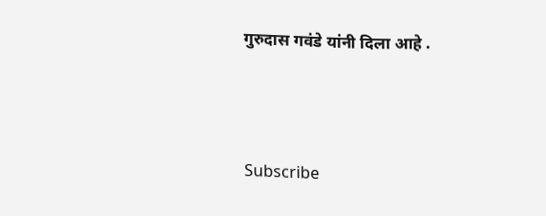गुरुदास गवंडे यांनी दिला आहे .



Subscribe